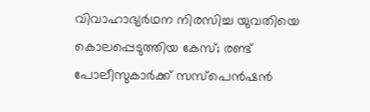വിവാഹാഭ്യർഥന നിരസിച്ച യുവതിയെ കൊലപ്പെടുത്തിയ കേസ്; രണ്ട് പോലീസുകാർക്ക് സസ്‌പെൻഷൻ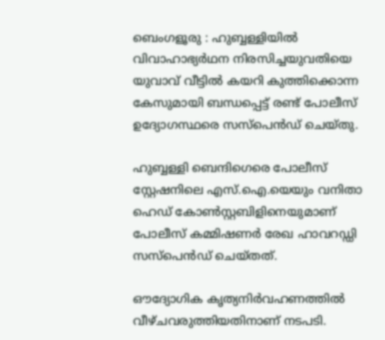ബെംഗളൂരു : ഹുബ്ബള്ളിയിൽ വിവാഹാഭ്യർഥന നിരസിച്ചയുവതിയെ യുവാവ് വീട്ടിൽ കയറി കുത്തിക്കൊന്ന കേസുമായി ബന്ധപ്പെട്ട് രണ്ട് പോലീസ് ഉദ്യോഗസ്ഥരെ സസ്പെൻഡ് ചെയ്തു.

ഹുബ്ബള്ളി ബെന്ദിഗെരെ പോലീസ് സ്റ്റേഷനിലെ എസ്.ഐ.യെയും വനിതാ ഹെഡ് കോൺസ്റ്റബിളിനെയുമാണ് പോലീസ് കമ്മിഷണർ രേഖ ഹാവറഡ്ഡി സസ്പെൻഡ് ചെയ്തത്.

ഔദ്യോഗിക കൃത്യനിർവഹണത്തിൽ വീഴ്ചവരുത്തിയതിനാണ് നടപടി.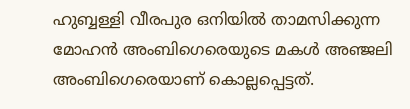ഹുബ്ബള്ളി വീരപുര ഒനിയിൽ താമസിക്കുന്ന മോഹൻ അംബിഗെരെയുടെ മകൾ അഞ്ജലി അംബിഗെരെയാണ് കൊല്ലപ്പെട്ടത്.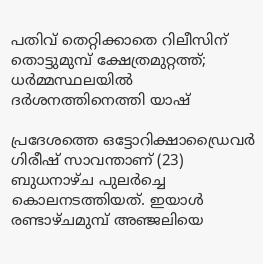പതിവ് തെറ്റിക്കാതെ റിലീസിന് തൊട്ടുമുമ്പ് ക്ഷേത്രമുറ്റത്ത്; ധർമ്മസ്ഥലയിൽ ദർശനത്തിനെത്തി യാഷ്

പ്രദേശത്തെ ഒട്ടോറിക്ഷാഡ്രൈവർ ഗിരീഷ് സാവന്താണ് (23) ബുധനാഴ്ച പുലർച്ചെ കൊലനടത്തിയത്. ഇയാൾ രണ്ടാഴ്ചമുമ്പ് അഞ്ജലിയെ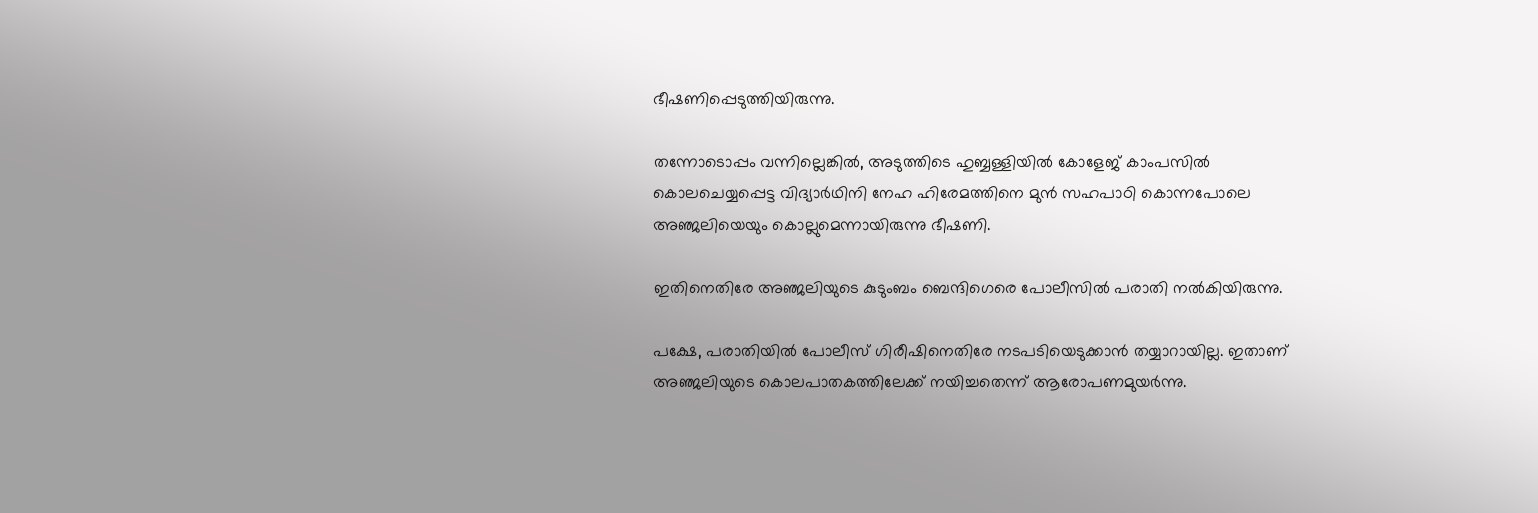ഭീഷണിപ്പെടുത്തിയിരുന്നു.

തന്നോടൊപ്പം വന്നില്ലെങ്കിൽ, അടുത്തിടെ ഹുബ്ബള്ളിയിൽ കോളേജ് കാംപസിൽ കൊലചെയ്യപ്പെട്ട വിദ്യാർഥിനി നേഹ ഹിരേമത്തിനെ മുൻ സഹപാഠി കൊന്നപോലെ അഞ്ജലിയെയും കൊല്ലുമെന്നായിരുന്നു ഭീഷണി.

ഇതിനെതിരേ അഞ്ജലിയുടെ കുടുംബം ബെന്ദിഗെരെ പോലീസിൽ പരാതി നൽകിയിരുന്നു.

പക്ഷേ, പരാതിയിൽ പോലീസ് ഗിരീഷിനെതിരേ നടപടിയെടുക്കാൻ തയ്യാറായില്ല. ഇതാണ് അഞ്ജലിയുടെ കൊലപാതകത്തിലേക്ക് നയിച്ചതെന്ന് ആരോപണമുയർന്നു.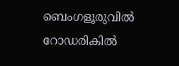ബെംഗളൂരുവിൽ റോഡരികിൽ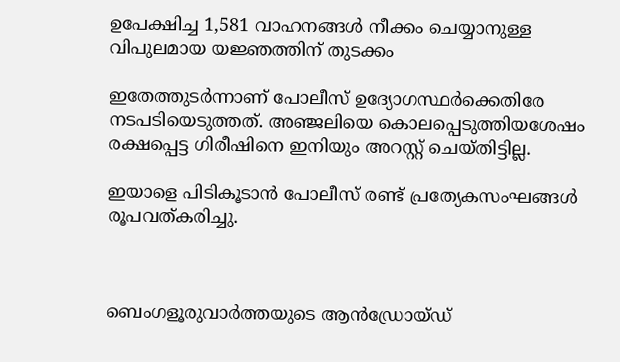ഉപേക്ഷിച്ച 1,581 വാഹനങ്ങൾ നീക്കം ചെയ്യാനുള്ള വിപുലമായ യജ്ഞത്തിന് തുടക്കം

ഇതേത്തുടർന്നാണ് പോലീസ് ഉദ്യോഗസ്ഥർക്കെതിരേ നടപടിയെടുത്തത്. അഞ്ജലിയെ കൊലപ്പെടുത്തിയശേഷം രക്ഷപ്പെട്ട ഗിരീഷിനെ ഇനിയും അറസ്റ്റ് ചെയ്തിട്ടില്ല.

ഇയാളെ പിടികൂടാൻ പോലീസ് രണ്ട് പ്രത്യേകസംഘങ്ങൾ രൂപവത്കരിച്ചു.



ബെംഗളൂരുവാർത്തയുടെ ആൻഡ്രോയ്ഡ്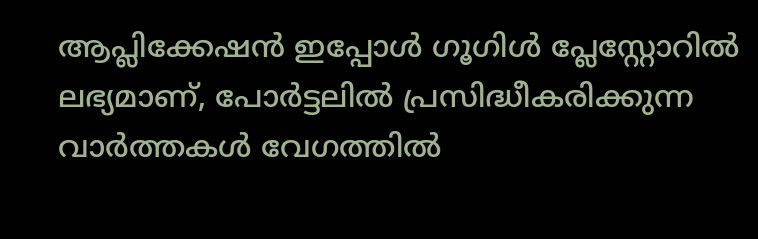ആപ്ലിക്കേഷൻ ഇപ്പോൾ ഗൂഗിൾ പ്ലേസ്റ്റോറിൽ ലഭ്യമാണ്, പോർട്ടലിൽ പ്രസിദ്ധീകരിക്കുന്ന വാർത്തകൾ വേഗത്തിൽ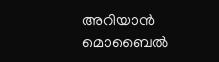അറിയാൻ മൊബൈൽ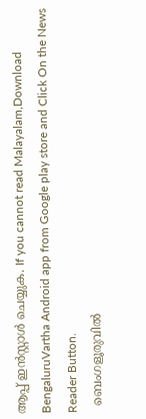ആപ്പ് ഇൻസ്റ്റാൾ ചെയ്യുക. If you cannot read Malayalam,Download BengaluruVartha Android app from Google play store and Click On the News Reader Button.
  ബെംഗളൂരുവിൽ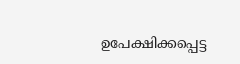ഉപേക്ഷിക്കപ്പെട്ട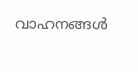വാഹനങ്ങൾ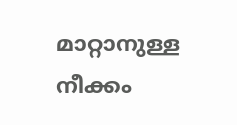മാറ്റാനുള്ള നീക്കം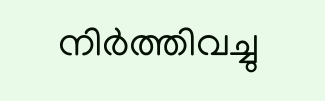നിർത്തിവച്ചു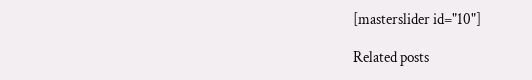[masterslider id="10"]

Related posts